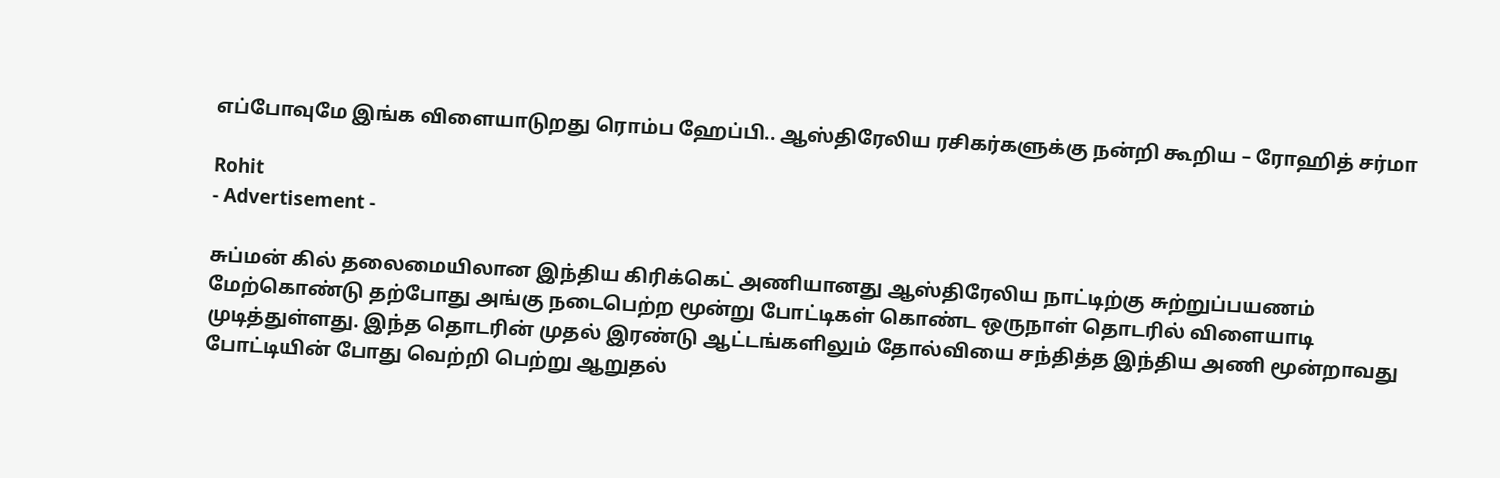எப்போவுமே இங்க விளையாடுறது ரொம்ப ஹேப்பி.. ஆஸ்திரேலிய ரசிகர்களுக்கு நன்றி கூறிய – ரோஹித் சர்மா

Rohit
- Advertisement -

சுப்மன் கில் தலைமையிலான இந்திய கிரிக்கெட் அணியானது ஆஸ்திரேலிய நாட்டிற்கு சுற்றுப்பயணம் மேற்கொண்டு தற்போது அங்கு நடைபெற்ற மூன்று போட்டிகள் கொண்ட ஒருநாள் தொடரில் விளையாடி முடித்துள்ளது. இந்த தொடரின் முதல் இரண்டு ஆட்டங்களிலும் தோல்வியை சந்தித்த இந்திய அணி மூன்றாவது போட்டியின் போது வெற்றி பெற்று ஆறுதல்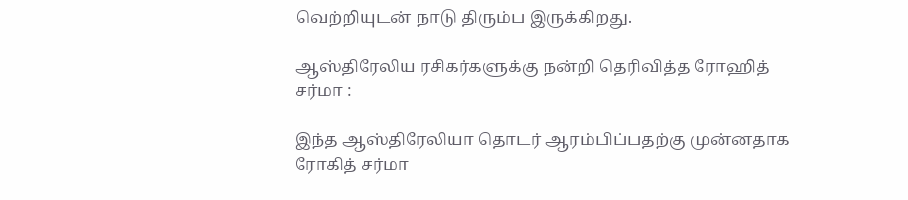வெற்றியுடன் நாடு திரும்ப இருக்கிறது.

ஆஸ்திரேலிய ரசிகர்களுக்கு நன்றி தெரிவித்த ரோஹித் சர்மா :

இந்த ஆஸ்திரேலியா தொடர் ஆரம்பிப்பதற்கு முன்னதாக ரோகித் சர்மா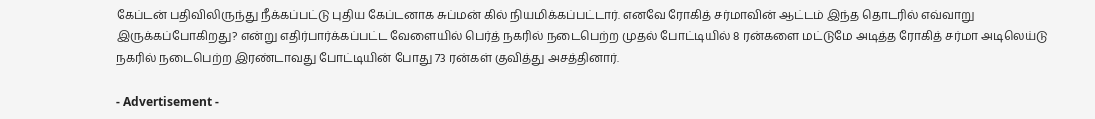கேப்டன் பதிவிலிருந்து நீக்கப்பட்டு புதிய கேப்டனாக சுப்மன் கில் நியமிக்கப்பட்டார். எனவே ரோகித் சர்மாவின் ஆட்டம் இந்த தொடரில் எவ்வாறு இருக்கப்போகிறது? என்று எதிர்பார்க்கப்பட்ட வேளையில் பெர்த் நகரில் நடைபெற்ற முதல் போட்டியில் 8 ரன்களை மட்டுமே அடித்த ரோகித் சர்மா அடிலெய்டு நகரில் நடைபெற்ற இரண்டாவது போட்டியின் போது 73 ரன்கள் குவித்து அசத்தினார்.

- Advertisement -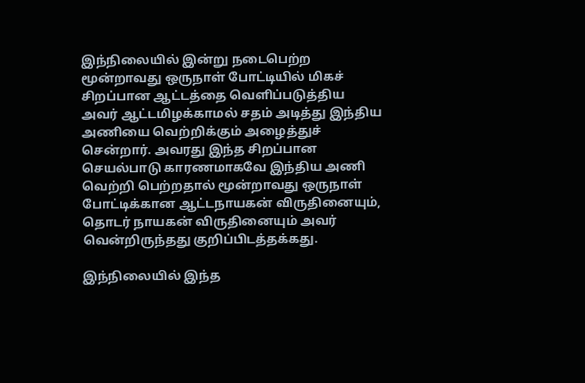இந்நிலையில் இன்று நடைபெற்ற மூன்றாவது ஒருநாள் போட்டியில் மிகச் சிறப்பான ஆட்டத்தை வெளிப்படுத்திய அவர் ஆட்டமிழக்காமல் சதம் அடித்து இந்திய அணியை வெற்றிக்கும் அழைத்துச் சென்றார். அவரது இந்த சிறப்பான செயல்பாடு காரணமாகவே இந்திய அணி வெற்றி பெற்றதால் மூன்றாவது ஒருநாள் போட்டிக்கான ஆட்டநாயகன் விருதினையும், தொடர் நாயகன் விருதினையும் அவர் வென்றிருந்தது குறிப்பிடத்தக்கது.

இந்நிலையில் இந்த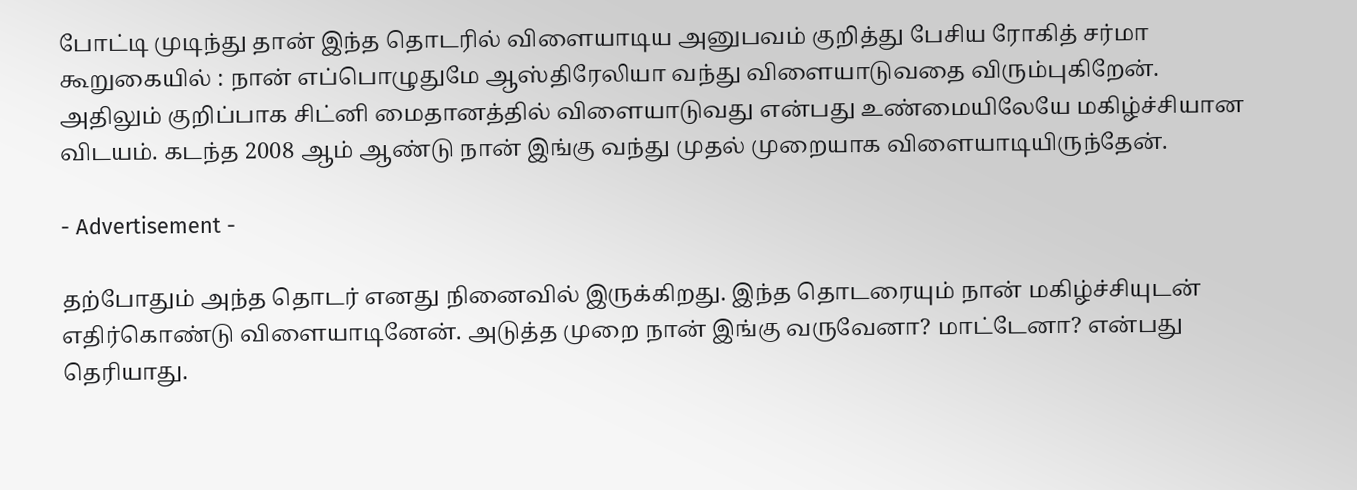போட்டி முடிந்து தான் இந்த தொடரில் விளையாடிய அனுபவம் குறித்து பேசிய ரோகித் சர்மா கூறுகையில் : நான் எப்பொழுதுமே ஆஸ்திரேலியா வந்து விளையாடுவதை விரும்புகிறேன். அதிலும் குறிப்பாக சிட்னி மைதானத்தில் விளையாடுவது என்பது உண்மையிலேயே மகிழ்ச்சியான விடயம். கடந்த 2008 ஆம் ஆண்டு நான் இங்கு வந்து முதல் முறையாக விளையாடியிருந்தேன்.

- Advertisement -

தற்போதும் அந்த தொடர் எனது நினைவில் இருக்கிறது. இந்த தொடரையும் நான் மகிழ்ச்சியுடன் எதிர்கொண்டு விளையாடினேன். அடுத்த முறை நான் இங்கு வருவேனா? மாட்டேனா? என்பது தெரியாது.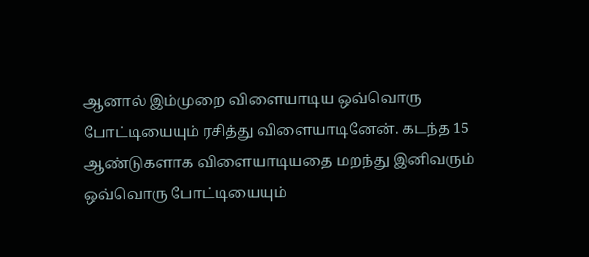ஆனால் இம்முறை விளையாடிய ஒவ்வொரு போட்டியையும் ரசித்து விளையாடினேன். கடந்த 15 ஆண்டுகளாக விளையாடியதை மறந்து இனிவரும் ஒவ்வொரு போட்டியையும்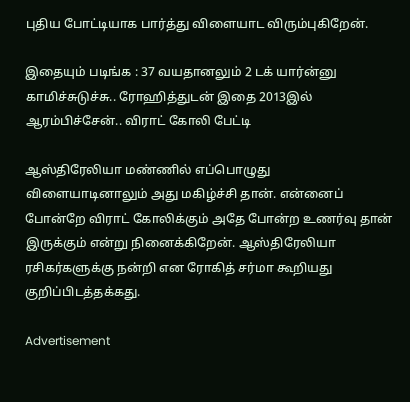புதிய போட்டியாக பார்த்து விளையாட விரும்புகிறேன்.

இதையும் படிங்க : 37 வயதானலும் 2 டக் யார்ன்னு காமிச்சுடுச்சு.. ரோஹித்துடன் இதை 2013இல் ஆரம்பிச்சேன்.. விராட் கோலி பேட்டி

ஆஸ்திரேலியா மண்ணில் எப்பொழுது விளையாடினாலும் அது மகிழ்ச்சி தான். என்னைப் போன்றே விராட் கோலிக்கும் அதே போன்ற உணர்வு தான் இருக்கும் என்று நினைக்கிறேன். ஆஸ்திரேலியா ரசிகர்களுக்கு நன்றி என ரோகித் சர்மா கூறியது குறிப்பிடத்தக்கது.

Advertisement